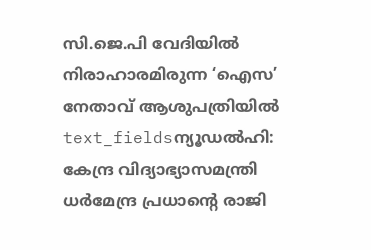സി.ജെ.പി വേദിയിൽ നിരാഹാരമിരുന്ന ‘ഐസ’ നേതാവ് ആശുപത്രിയിൽ
text_fieldsന്യൂഡൽഹി: കേന്ദ്ര വിദ്യാഭ്യാസമന്ത്രി ധർമേന്ദ്ര പ്രധാന്റെ രാജി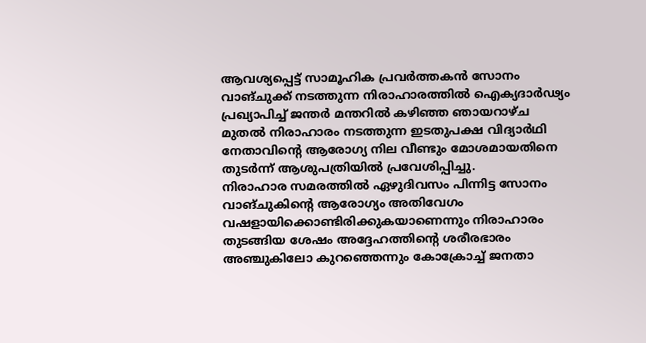ആവശ്യപ്പെട്ട് സാമൂഹിക പ്രവർത്തകൻ സോനം വാങ്ചുക്ക് നടത്തുന്ന നിരാഹാരത്തിൽ ഐക്യദാർഢ്യം പ്രഖ്യാപിച്ച് ജന്തർ മന്തറിൽ കഴിഞ്ഞ ഞായറാഴ്ച മുതൽ നിരാഹാരം നടത്തുന്ന ഇടതുപക്ഷ വിദ്യാർഥി നേതാവിന്റെ ആരോഗ്യ നില വീണ്ടും മോശമായതിനെ തുടർന്ന് ആശുപത്രിയിൽ പ്രവേശിപ്പിച്ചു.
നിരാഹാര സമരത്തിൽ ഏഴുദിവസം പിന്നിട്ട സോനം വാങ്ചുകിന്റെ ആരോഗ്യം അതിവേഗം വഷളായിക്കൊണ്ടിരിക്കുകയാണെന്നും നിരാഹാരം തുടങ്ങിയ ശേഷം അദ്ദേഹത്തിന്റെ ശരീരഭാരം അഞ്ചുകിലോ കുറഞ്ഞെന്നും കോക്രോച്ച് ജനതാ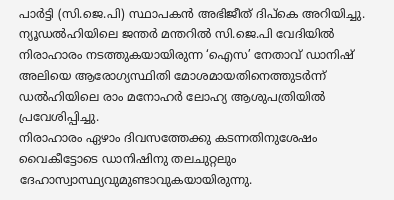പാർട്ടി (സി.ജെ.പി) സ്ഥാപകൻ അഭിജീത് ദിപ്കെ അറിയിച്ചു.
ന്യൂഡൽഹിയിലെ ജന്തർ മന്തറിൽ സി.ജെ.പി വേദിയിൽ നിരാഹാരം നടത്തുകയായിരുന്ന ‘ഐസ’ നേതാവ് ഡാനിഷ് അലിയെ ആരോഗ്യസ്ഥിതി മോശമായതിനെത്തുടർന്ന് ഡൽഹിയിലെ രാം മനോഹർ ലോഹ്യ ആശുപത്രിയിൽ പ്രവേശിപ്പിച്ചു.
നിരാഹാരം ഏഴാം ദിവസത്തേക്കു കടന്നതിനുശേഷം വൈകീട്ടോടെ ഡാനിഷിനു തലചുറ്റലും ദേഹാസ്വാസ്ഥ്യവുമുണ്ടാവുകയായിരുന്നു.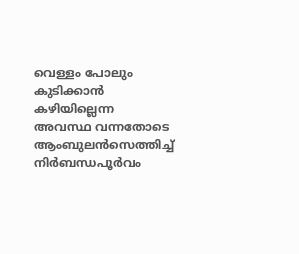വെള്ളം പോലും കുടിക്കാൻ കഴിയില്ലെന്ന അവസ്ഥ വന്നതോടെ ആംബുലൻസെത്തിച്ച് നിർബന്ധപൂർവം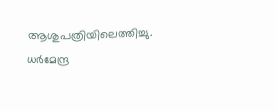ആശുപത്രിയിലെത്തിച്ചു. ധർമേന്ദ്ര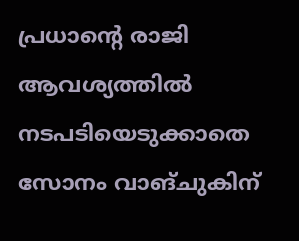പ്രധാന്റെ രാജി ആവശ്യത്തിൽ നടപടിയെടുക്കാതെ സോനം വാങ്ചുകിന്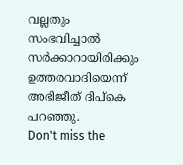വല്ലതും സംഭവിച്ചാൽ സർക്കാറായിരിക്കും ഉത്തരവാദിയെന്ന് അഭിജീത് ദിപ്കെ പറഞ്ഞു.
Don't miss the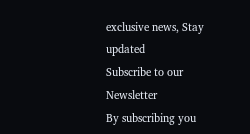exclusive news, Stay updated
Subscribe to our Newsletter
By subscribing you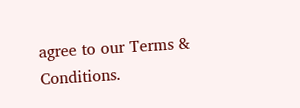agree to our Terms & Conditions.